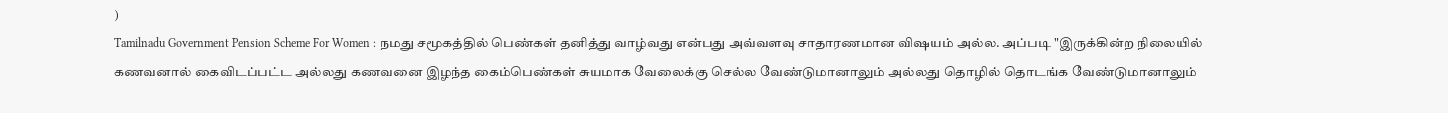)
Tamilnadu Government Pension Scheme For Women : நமது சமூகத்தில் பெண்கள் தனித்து வாழ்வது என்பது அவ்வளவு சாதாரணமான விஷயம் அல்ல. அப்படி "இருக்கின்ற நிலையில் கணவனால் கைவிடப்பட்ட அல்லது கணவனை இழந்த கைம்பெண்கள் சுயமாக வேலைக்கு செல்ல வேண்டுமானாலும் அல்லது தொழில் தொடங்க வேண்டுமானாலும்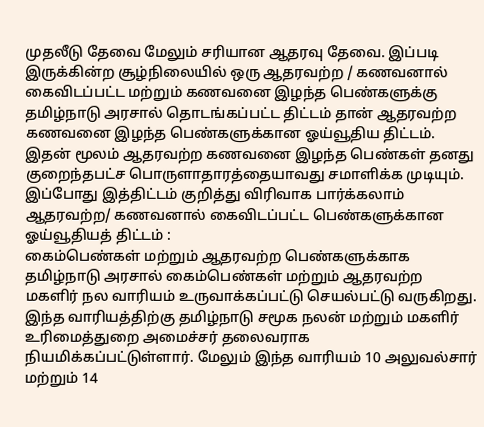முதலீடு தேவை மேலும் சரியான ஆதரவு தேவை. இப்படி இருக்கின்ற சூழ்நிலையில் ஒரு ஆதரவற்ற / கணவனால் கைவிடப்பட்ட மற்றும் கணவனை இழந்த பெண்களுக்கு தமிழ்நாடு அரசால் தொடங்கப்பட்ட திட்டம் தான் ஆதரவற்ற கணவனை இழந்த பெண்களுக்கான ஓய்வூதிய திட்டம். இதன் மூலம் ஆதரவற்ற கணவனை இழந்த பெண்கள் தனது குறைந்தபட்ச பொருளாதாரத்தையாவது சமாளிக்க முடியும். இப்போது இத்திட்டம் குறித்து விரிவாக பார்க்கலாம்
ஆதரவற்ற/ கணவனால் கைவிடப்பட்ட பெண்களுக்கான ஓய்வூதியத் திட்டம் :
கைம்பெண்கள் மற்றும் ஆதரவற்ற பெண்களுக்காக தமிழ்நாடு அரசால் கைம்பெண்கள் மற்றும் ஆதரவற்ற மகளிர் நல வாரியம் உருவாக்கப்பட்டு செயல்பட்டு வருகிறது. இந்த வாரியத்திற்கு தமிழ்நாடு சமூக நலன் மற்றும் மகளிர் உரிமைத்துறை அமைச்சர் தலைவராக நியமிக்கப்பட்டுள்ளார். மேலும் இந்த வாரியம் 10 அலுவல்சார் மற்றும் 14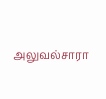அலுவல்சாரா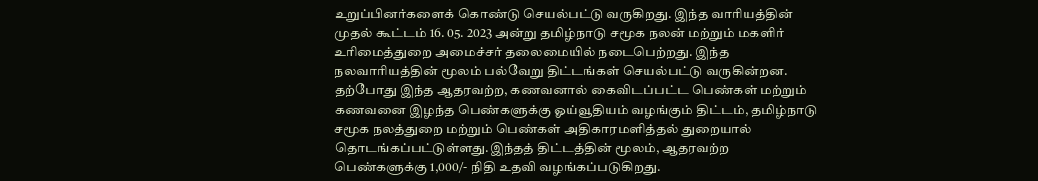உறுப்பினர்களைக் கொண்டு செயல்பட்டு வருகிறது. இந்த வாரியத்தின் முதல் கூட்டம் 16. 05. 2023 அன்று தமிழ்நாடு சமூக நலன் மற்றும் மகளிர் உரிமைத்துறை அமைச்சர் தலைமையில் நடைபெற்றது. இந்த நலவாரியத்தின் மூலம் பல்வேறு திட்டங்கள் செயல்பட்டு வருகின்றன. தற்போது இந்த ஆதரவற்ற, கணவனால் கைவிடப்பட்ட பெண்கள் மற்றும் கணவனை இழந்த பெண்களுக்கு ஓய்வூதியம் வழங்கும் திட்டம், தமிழ்நாடு சமூக நலத்துறை மற்றும் பெண்கள் அதிகாரமளித்தல் துறையால் தொடங்கப்பட்டுள்ளது.இந்தத் திட்டத்தின் மூலம், ஆதரவற்ற பெண்களுக்கு 1,000/- நிதி உதவி வழங்கப்படுகிறது.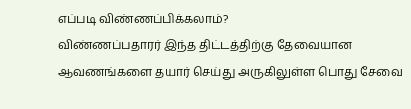எப்படி விண்ணப்பிக்கலாம்?
விண்ணப்பதாரர் இந்த திட்டத்திற்கு தேவையான ஆவணங்களை தயார் செய்து அருகிலுள்ள பொது சேவை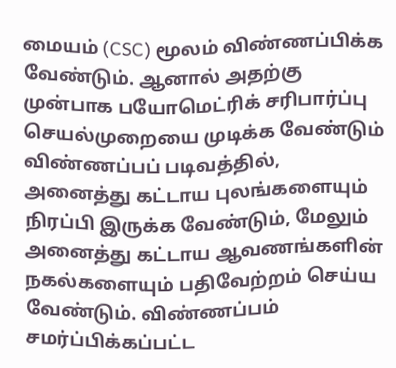மையம் (CSC) மூலம் விண்ணப்பிக்க வேண்டும். ஆனால் அதற்கு முன்பாக பயோமெட்ரிக் சரிபார்ப்பு செயல்முறையை முடிக்க வேண்டும் விண்ணப்பப் படிவத்தில், அனைத்து கட்டாய புலங்களையும் நிரப்பி இருக்க வேண்டும், மேலும் அனைத்து கட்டாய ஆவணங்களின் நகல்களையும் பதிவேற்றம் செய்ய வேண்டும். விண்ணப்பம் சமர்ப்பிக்கப்பட்ட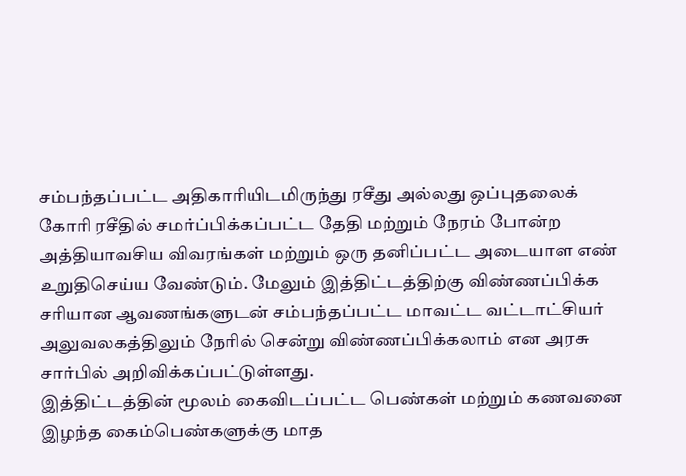சம்பந்தப்பட்ட அதிகாரியிடமிருந்து ரசீது அல்லது ஒப்புதலைக் கோரி ரசீதில் சமர்ப்பிக்கப்பட்ட தேதி மற்றும் நேரம் போன்ற அத்தியாவசிய விவரங்கள் மற்றும் ஒரு தனிப்பட்ட அடையாள எண் உறுதிசெய்ய வேண்டும். மேலும் இத்திட்டத்திற்கு விண்ணப்பிக்க சரியான ஆவணங்களுடன் சம்பந்தப்பட்ட மாவட்ட வட்டாட்சியர் அலுவலகத்திலும் நேரில் சென்று விண்ணப்பிக்கலாம் என அரசு சார்பில் அறிவிக்கப்பட்டுள்ளது.
இத்திட்டத்தின் மூலம் கைவிடப்பட்ட பெண்கள் மற்றும் கணவனை இழந்த கைம்பெண்களுக்கு மாத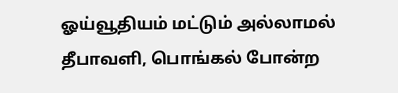ஓய்வூதியம் மட்டும் அல்லாமல் தீபாவளி, பொங்கல் போன்ற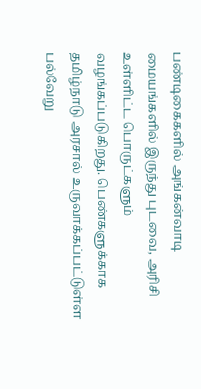பண்டிகைகளில் அங்கன்வாடி மையங்களில் இருந்து புடவை, அரிசி உள்ளிட்ட பொருட்களும் வழங்கப்படுகிறது. பெண்களுக்காக தமிழ்நாடு அரசால் உருவாக்கப்பட்டுள்ள பல்வேறு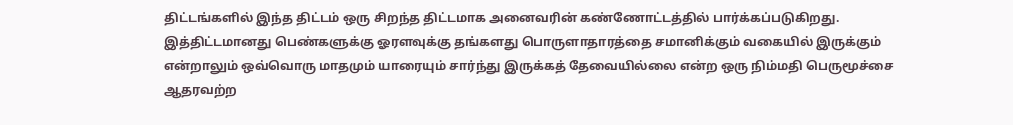திட்டங்களில் இந்த திட்டம் ஒரு சிறந்த திட்டமாக அனைவரின் கண்ணோட்டத்தில் பார்க்கப்படுகிறது.
இத்திட்டமானது பெண்களுக்கு ஓரளவுக்கு தங்களது பொருளாதாரத்தை சமானிக்கும் வகையில் இருக்கும் என்றாலும் ஒவ்வொரு மாதமும் யாரையும் சார்ந்து இருக்கத் தேவையில்லை என்ற ஒரு நிம்மதி பெருமூச்சை ஆதரவற்ற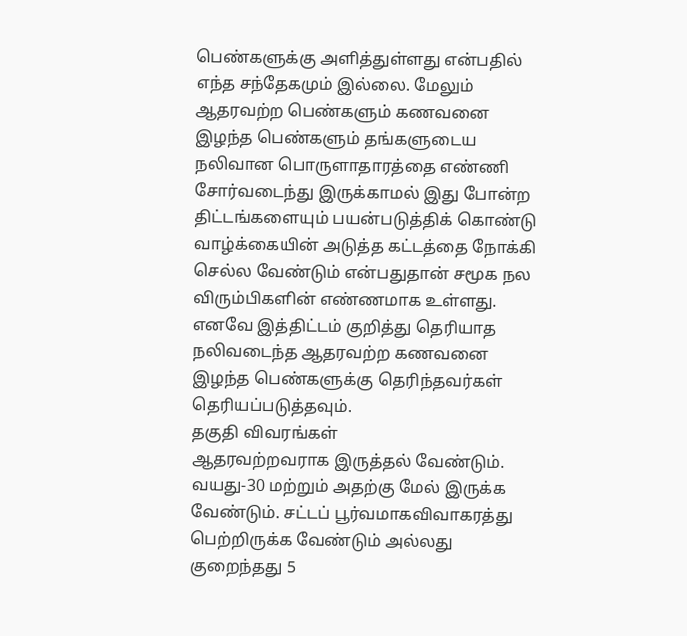பெண்களுக்கு அளித்துள்ளது என்பதில் எந்த சந்தேகமும் இல்லை. மேலும் ஆதரவற்ற பெண்களும் கணவனை இழந்த பெண்களும் தங்களுடைய நலிவான பொருளாதாரத்தை எண்ணி சோர்வடைந்து இருக்காமல் இது போன்ற திட்டங்களையும் பயன்படுத்திக் கொண்டு வாழ்க்கையின் அடுத்த கட்டத்தை நோக்கி செல்ல வேண்டும் என்பதுதான் சமூக நல விரும்பிகளின் எண்ணமாக உள்ளது. எனவே இத்திட்டம் குறித்து தெரியாத நலிவடைந்த ஆதரவற்ற கணவனை இழந்த பெண்களுக்கு தெரிந்தவர்கள் தெரியப்படுத்தவும்.
தகுதி விவரங்கள்
ஆதரவற்றவராக இருத்தல் வேண்டும். வயது-30 மற்றும் அதற்கு மேல் இருக்க வேண்டும். சட்டப் பூர்வமாகவிவாகரத்து பெற்றிருக்க வேண்டும் அல்லது குறைந்தது 5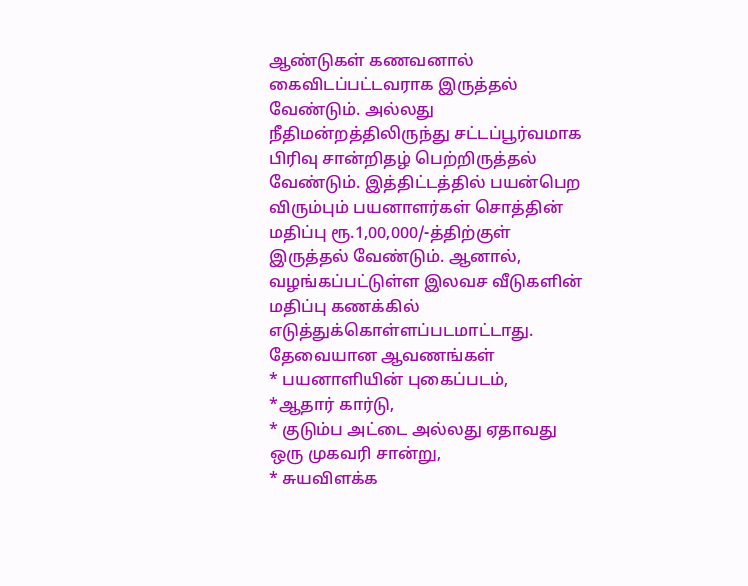ஆண்டுகள் கணவனால் கைவிடப்பட்டவராக இருத்தல் வேண்டும். அல்லது நீதிமன்றத்திலிருந்து சட்டப்பூர்வமாக பிரிவு சான்றிதழ் பெற்றிருத்தல் வேண்டும். இத்திட்டத்தில் பயன்பெற விரும்பும் பயனாளர்கள் சொத்தின் மதிப்பு ரூ.1,00,000/-த்திற்குள் இருத்தல் வேண்டும். ஆனால், வழங்கப்பட்டுள்ள இலவச வீடுகளின் மதிப்பு கணக்கில் எடுத்துக்கொள்ளப்படமாட்டாது.
தேவையான ஆவணங்கள்
* பயனாளியின் புகைப்படம்,
*ஆதார் கார்டு,
* குடும்ப அட்டை அல்லது ஏதாவது ஒரு முகவரி சான்று,
* சுயவிளக்க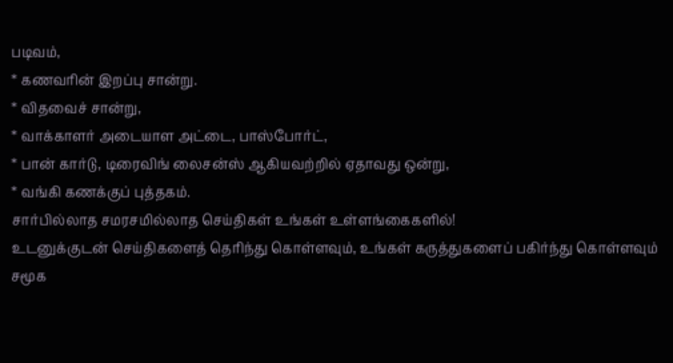படிவம்,
* கணவரின் இறப்பு சான்று.
* விதவைச் சான்று,
* வாக்காளர் அடையாள அட்டை, பாஸ்போர்ட்,
* பான் கார்டு, டிரைவிங் லைசன்ஸ் ஆகியவற்றில் ஏதாவது ஒன்று,
* வங்கி கணக்குப் புத்தகம்.
சார்பில்லாத சமரசமில்லாத செய்திகள் உங்கள் உள்ளங்கைகளில்!
உடனுக்குடன் செய்திகளைத் தெரிந்து கொள்ளவும், உங்கள் கருத்துகளைப் பகிர்ந்து கொள்ளவும் சமூக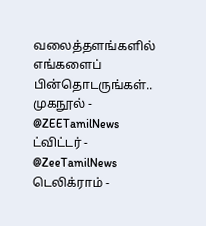வலைத்தளங்களில் எங்களைப் பின்தொடருங்கள்..
முகநூல் - @ZEETamilNews
ட்விட்டர் - @ZeeTamilNews
டெலிக்ராம் -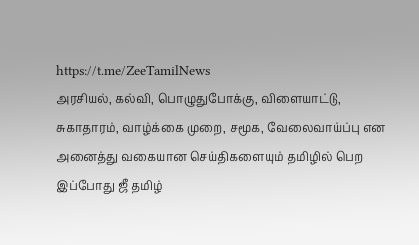https://t.me/ZeeTamilNews
அரசியல், கல்வி, பொழுதுபோக்கு, விளையாட்டு, சுகாதாரம், வாழ்க்கை முறை, சமூக, வேலைவாய்ப்பு என அனைத்து வகையான செய்திகளையும் தமிழில் பெற இப்போது ஜீ தமிழ்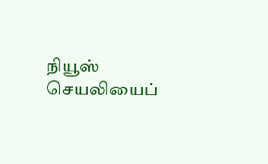நியூஸ் செயலியைப்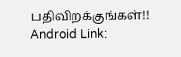பதிவிறக்குங்கள்!!
Android Link: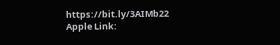https://bit.ly/3AIMb22
Apple Link: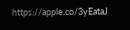https://apple.co/3yEataJ